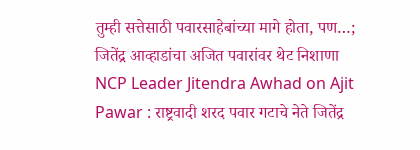तुम्ही सत्तेसाठी पवारसाहेबांच्या मागे होता, पण…; जितेंद्र आव्हाडांचा अजित पवारांवर थेट निशाणा
NCP Leader Jitendra Awhad on Ajit Pawar : राष्ट्रवादी शरद पवार गटाचे नेते जितेंद्र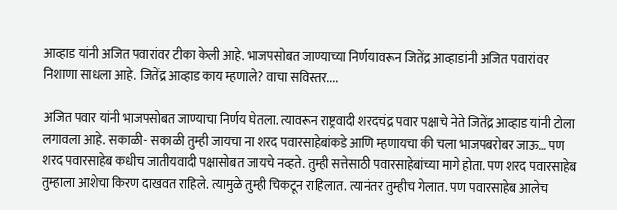आव्हाड यांनी अजित पवारांवर टीका केली आहे. भाजपसोबत जाण्याच्या निर्णयावरून जितेंद्र आव्हाडांनी अजित पवारांवर निशाणा साधला आहे. जितेंद्र आव्हाड काय म्हणाले? वाचा सविस्तर....

अजित पवार यांनी भाजपसोबत जाण्याचा निर्णय घेतला. त्यावरून राष्ट्रवादी शरदचंद्र पवार पक्षाचे नेते जितेंद्र आव्हाड यांनी टोला लगावला आहे. सकाळी- सकाळी तुम्ही जायचा ना शरद पवारसाहेबांकडे आणि म्हणायचा की चला भाजपबरोबर जाऊ… पण शरद पवारसाहेब कधीच जातीयवादी पक्षासोबत जायचे नव्हते. तुम्ही सत्तेसाठी पवारसाहेबांच्या मागे होता. पण शरद पवारसाहेब तुम्हाला आशेचा किरण दाखवत राहिले. त्यामुळे तुम्ही चिकटून राहिलात. त्यानंतर तुम्हीच गेलात. पण पवारसाहेब आलेच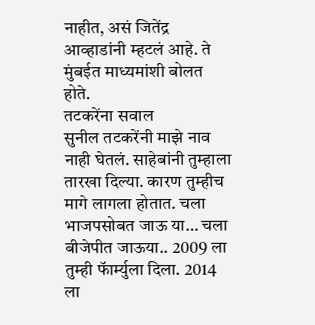नाहीत, असं जितेंद्र आव्हाडांनी म्हटलं आहे. ते मुंबईत माध्यमांशी बोलत होते.
तटकरेंना सवाल
सुनील तटकरेंनी माझे नाव नाही घेतलं. साहेबांनी तुम्हाला तारखा दिल्या. कारण तुम्हीच मागे लागला होतात. चला भाजपसोबत जाऊ या… चला बीजेपीत जाऊया.. 2009 ला तुम्ही फॅार्म्युला दिला. 2014 ला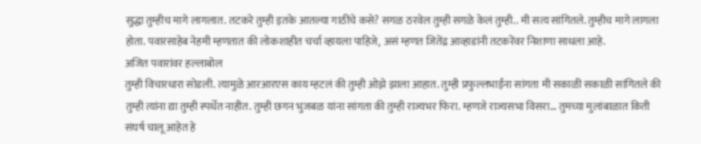सुद्धा तुम्हीच मागे लागलात. तटकरे तुम्ही इतके आतल्या गाठींचे कसे? सगळ ठरवेल तुम्ही सगळे केलं तुम्ही.. मी सत्य सांगितले. तुम्हीच मागे लागला होता. पवारसाहेब नेहमी म्हणतात की लोकशाहीत चर्चा व्हायला पाहिजे, असं म्हणत जितेंद्र आव्हाडांनी तटकरेंवर निशाणा साधला आहे.
अजित पवारांवर हल्लाबोल
तुम्ही विचारधारा सोडली. त्यामुळे आरआरएस काय म्हटलं की तुम्ही ओझे झाला आहात. तुम्ही प्रफुल्लभाईंना सांगता मी सकाळी सकाळी सांगितले की तुम्ही त्यांना द्या तुम्ही स्पर्धेत नाहीत. तुम्ही छगन भुजबळ यांना सांगता की तुम्ही राज्यभर फिरा. म्हणजे राज्यसभा विसरा… तुमच्या मुलांबाळात किती संघर्ष चालू आहेत हे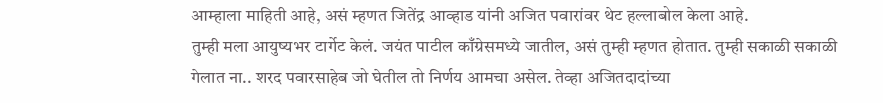आम्हाला माहिती आहे, असं म्हणत जितेंद्र आव्हाड यांनी अजित पवारांवर थेट हल्लाबोल केला आहे.
तुम्ही मला आयुष्यभर टार्गेट केलं. जयंत पाटील काँग्रेसमध्ये जातील, असं तुम्ही म्हणत होतात. तुम्ही सकाळी सकाळी गेलात ना.. शरद पवारसाहेब जो घेतील तो निर्णय आमचा असेल. तेव्हा अजितदादांच्या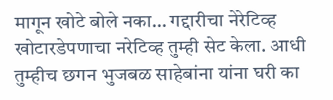मागून खोटे बोले नका… गद्दारीचा नेरेटिव्ह खोटारडेपणाचा नरेटिव्ह तुम्ही सेट केला. आधी तुम्हीच छगन भुजबळ साहेबांना यांना घरी का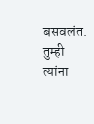बसवलंत. तुम्ही त्यांना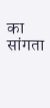का सांगता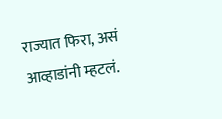राज्यात फिरा, असं आव्हाडांनी म्हटलं.